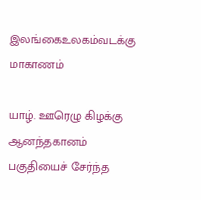இலங்கைஉலகம்வடக்கு மாகாணம்

யாழ். ஊரெழு கிழக்கு ஆனந்தகானம் பகுதியைச் சேர்ந்த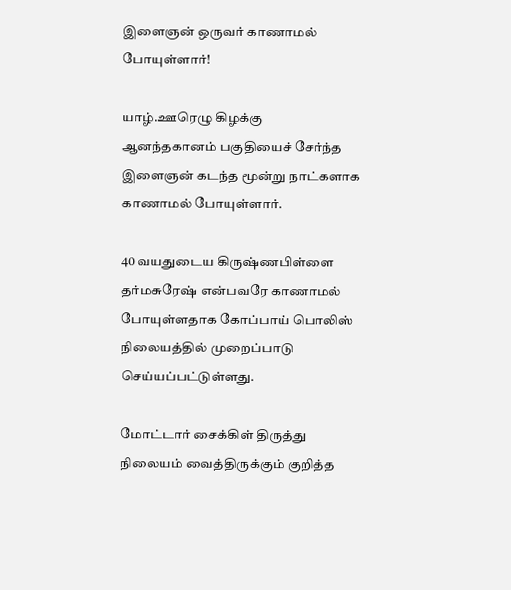இளைஞன் ஒருவர் காணாமல் போயுள்ளார்!

யாழ்.ஊரெழு கிழக்கு
ஆனந்தகானம் பகுதியைச் சேர்ந்த இளைஞன் கடந்த மூன்று நாட்களாக காணாமல் போயுள்ளார்.

40 வயதுடைய கிருஷ்ணபிள்ளை தர்மசுரேஷ் என்பவரே காணாமல் போயுள்ளதாக கோப்பாய் பொலிஸ் நிலையத்தில் முறைப்பாடு செய்யப்பட்டுள்ளது.

மோட்டார் சைக்கிள் திருத்து நிலையம் வைத்திருக்கும் குறித்த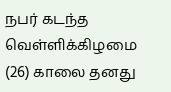நபர் கடந்த வெள்ளிக்கிழமை (26) காலை தனது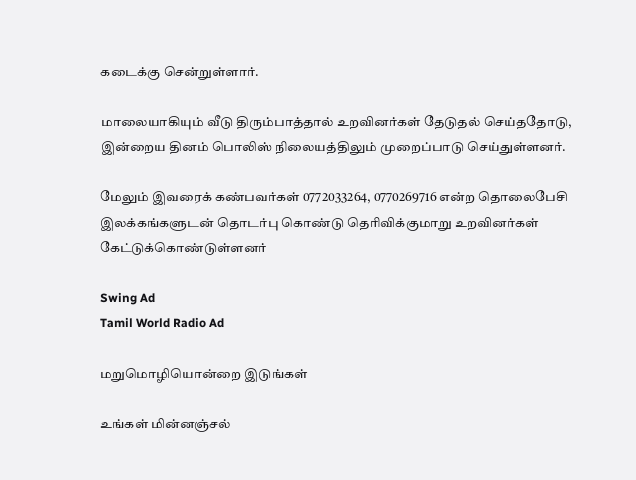கடைக்கு சென்றுள்ளார்.

மாலையாகியும் வீடு திரும்பாத்தால் உறவினர்கள் தேடுதல் செய்ததோடு, இன்றைய தினம் பொலிஸ் நிலையத்திலும் முறைப்பாடு செய்துள்ளனர்.

மேலும் இவரைக் கண்பவர்கள் 0772033264, 0770269716 என்ற தொலைபேசி இலக்கங்களுடன் தொடர்பு கொண்டு தெரிவிக்குமாறு உறவினர்கள் கேட்டுக்கொண்டுள்ளனர்

Swing Ad
Tamil World Radio Ad

மறுமொழியொன்றை இடுங்கள்

உங்கள் மின்னஞ்சல்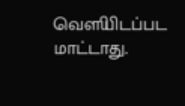வௌியிடப்பட மாட்டாது.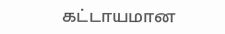கட்டாயமான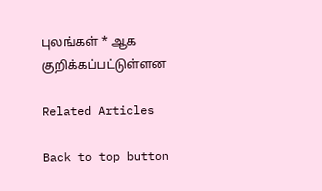புலங்கள் * ஆக குறிக்கப்பட்டுள்ளன

Related Articles

Back to top button